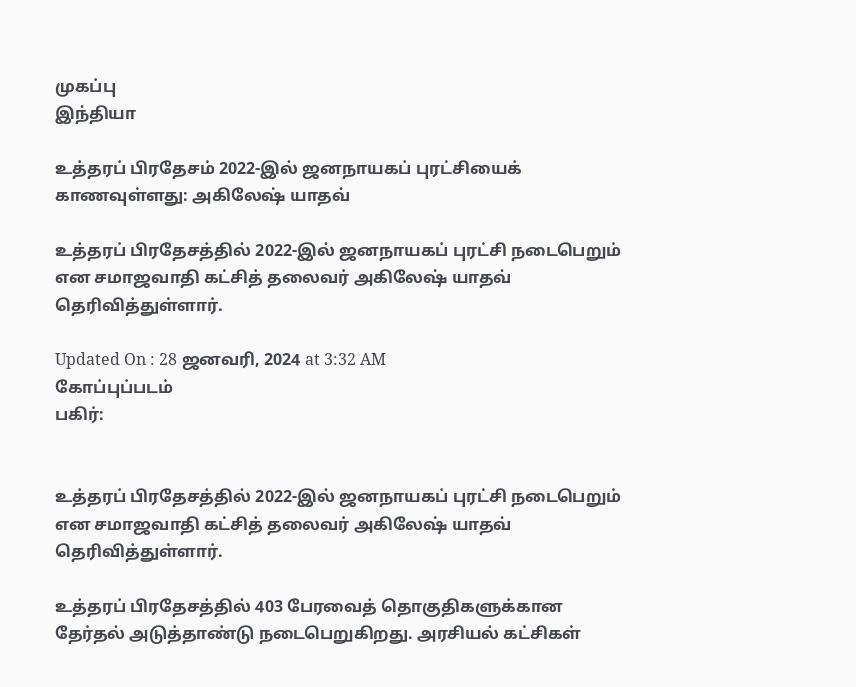முகப்பு
இந்தியா

உத்தரப் பிரதேசம் 2022-இல் ஜனநாயகப் புரட்சியைக் காணவுள்ளது: அகிலேஷ் யாதவ்

உத்தரப் பிரதேசத்தில் 2022-இல் ஜனநாயகப் புரட்சி நடைபெறும் என சமாஜவாதி கட்சித் தலைவர் அகிலேஷ் யாதவ் தெரிவித்துள்ளார்.

Updated On : 28 ஜனவரி, 2024 at 3:32 AM
கோப்புப்படம்
பகிர்:


உத்தரப் பிரதேசத்தில் 2022-இல் ஜனநாயகப் புரட்சி நடைபெறும் என சமாஜவாதி கட்சித் தலைவர் அகிலேஷ் யாதவ் தெரிவித்துள்ளார்.

உத்தரப் பிரதேசத்தில் 403 பேரவைத் தொகுதிகளுக்கான தேர்தல் அடுத்தாண்டு நடைபெறுகிறது. அரசியல் கட்சிகள்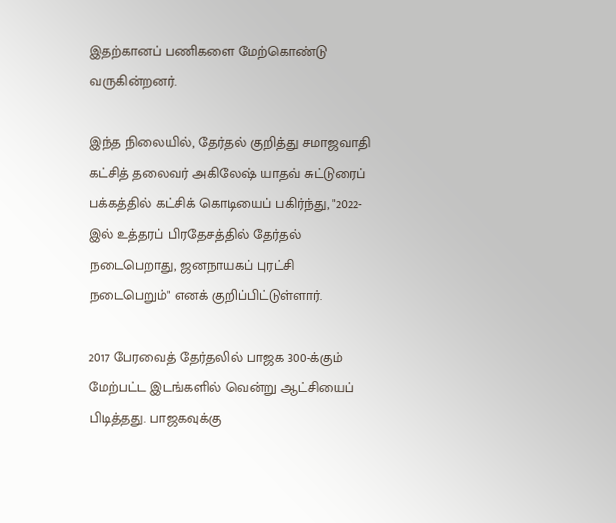இதற்கானப் பணிகளை மேற்கொண்டு வருகின்றனர்.

இந்த நிலையில், தேர்தல் குறித்து சமாஜவாதி கட்சித் தலைவர் அகிலேஷ் யாதவ் சுட்டுரைப் பக்கத்தில் கட்சிக் கொடியைப் பகிர்ந்து, "2022-இல் உத்தரப் பிரதேசத்தில் தேர்தல் நடைபெறாது, ஜனநாயகப் புரட்சி நடைபெறும்" எனக் குறிப்பிட்டுள்ளார்.

2017 பேரவைத் தேர்தலில் பாஜக 300-க்கும் மேற்பட்ட இடங்களில் வென்று ஆட்சியைப் பிடித்தது. பாஜகவுக்கு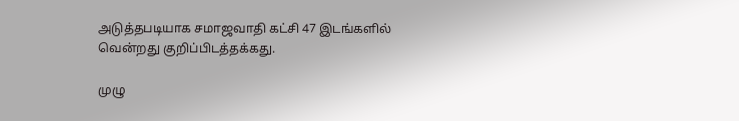அடுத்தபடியாக சமாஜவாதி கட்சி 47 இடங்களில் வென்றது குறிப்பிடத்தக்கது.

முழு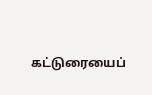கட்டுரையைப்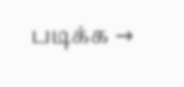படிக்க →